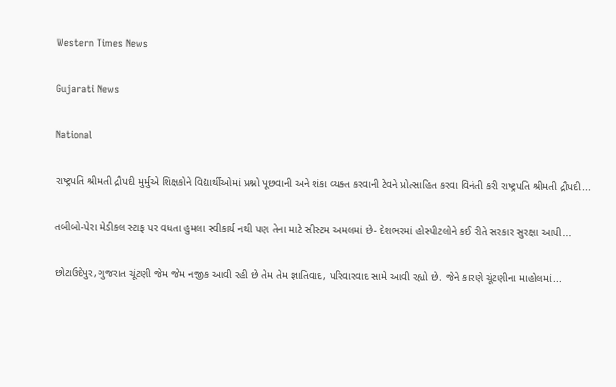Western Times News

Gujarati News

National

રાષ્ટ્રપતિ શ્રીમતી દ્રૌપદી મુર્મુએ શિક્ષકોને વિદ્યાર્થીઓમાં પ્રશ્નો પૂછવાની અને શંકા વ્યક્ત કરવાની ટેવને પ્રોત્સાહિત કરવા વિનંતી કરી રાષ્ટ્રપતિ શ્રીમતી દ્રૌપદી...

તબીબો-પેરા મેડીકલ સ્ટાફ પર વધતા હુમલા સ્વીકાર્ય નથી પણ તેના માટે સીસ્ટમ અમલમાં છે- દેશભરમાં હોસ્પીટલોને કઈ રીતે સરકાર સુરક્ષા આપી...

છોટાઉદેપુર,ગુજરાત ચૂંટણી જેમ જેમ નજીક આવી રહી છે તેમ તેમ જ્ઞાતિવાદ, પરિવારવાદ સામે આવી રહ્યો છે. જેને કારણે ચૂંટણીના માહોલમાં...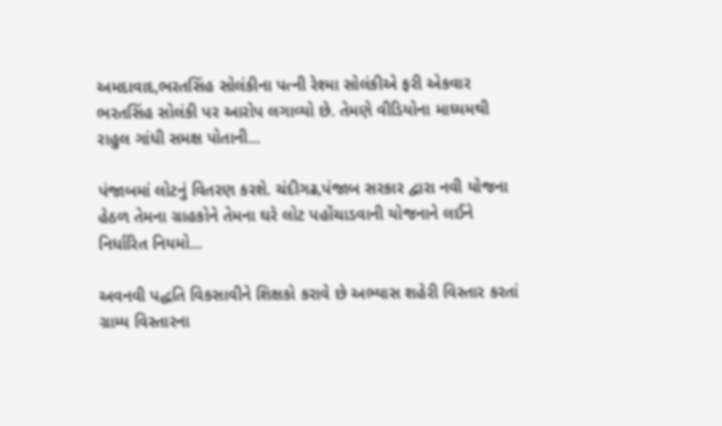અમદાવાદ,ભરતસિંહ સોલંકીના પત્ની રેશ્મા સોલંકીએ ફરી એકવાર ભરતસિંહ સોલંકી પર આરોપ લગાવ્યો છે. તેમણે વીડિયોના માધ્યમથી રાહુલ ગાંધી સમક્ષ પોતાની...

પંજાબમાં લોટનું વિતરણ કરશે. ચંદીગઢ,પંજાબ સરકાર દ્વારા નવી યોજના હેઠળ તેમના ગ્રાહકોને તેમના ઘરે લોટ પહોંચાડવાની યોજનાને લઈને નિર્ધારિત નિયમો...

અવનવી પદ્ધતિ વિકસાવીને શિક્ષકો કરાવે છે અભ્યાસ શહેરી વિસ્તાર કરતાં ગ્રામ્ય વિસ્તારના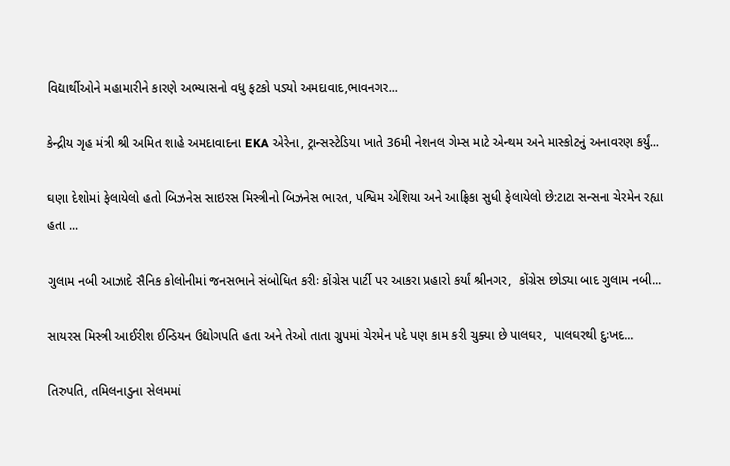વિદ્યાર્થીઓને મહામારીને કારણે અભ્યાસનો વધુ ફટકો પડ્યો અમદાવાદ,ભાવનગર...

કેન્દ્રીય ગૃહ મંત્રી શ્રી અમિત શાહે અમદાવાદના EKA એરેના, ટ્રાન્સસ્ટેડિયા ખાતે 36મી નેશનલ ગેમ્સ માટે એન્થમ અને માસ્કોટનું અનાવરણ કર્યું...

ઘણા દેશોમાં ફેલાયેલો હતો બિઝનેસ સાઇરસ મિસ્ત્રીનો બિઝનેસ ભારત, પશ્વિમ એશિયા અને આફ્રિકા સુધી ફેલાયેલો છે:ટાટા સન્સના ચેરમેન રહ્યા હતા ...

ગુલામ નબી આઝાદે સૈનિક કોલોનીમાં જનસભાને સંબોધિત કરીઃ કોંગ્રેસ પાર્ટી પર આકરા પ્રહારો કર્યાં શ્રીનગર,  કોંગ્રેસ છોડ્યા બાદ ગુલામ નબી...

સાયરસ મિસ્ત્રી આઈરીશ ઈન્ડિયન ઉદ્યોગપતિ હતા અને તેઓ તાતા ગ્રુપમાં ચેરમેન પદે પણ કામ કરી ચુક્યા છે પાલઘર,  પાલઘરથી દુઃખદ...

તિરુપતિ, તમિલનાડુના સેલમમાં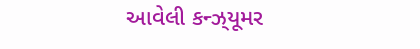આવેલી કન્ઝ્‌યૂમર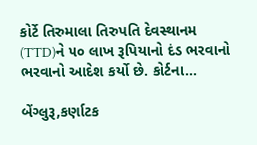કોર્ટે તિરુમાલા તિરુપતિ દેવસ્થાનમ (TTD)ને ૫૦ લાખ રૂપિયાનો દંડ ભરવાનો ભરવાનો આદેશ કર્યો છે. કોર્ટના...

બેંગ્લુરૂ,કર્ણાટક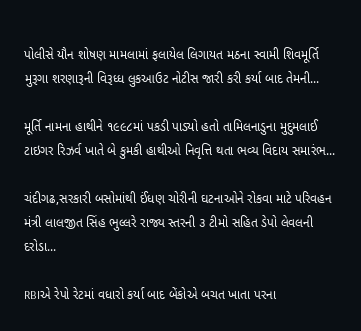પોલીસે યૌન શોષણ મામલામાં ફલાયેલ લિગાયત મઠના સ્વામી શિવમૂર્તિ મુરૂગા શરણારૂની વિરૂધ્ધ લુકઆઉટ નોટીસ જારી કરી કર્યા બાદ તેમની...

મૂર્તિ નામના હાથીને ૧૯૯૮માં પકડી પાડ્યો હતો તામિલનાડુના મુદુમલાઈ ટાઇગર રિઝર્વ ખાતે બે કુમકી હાથીઓ નિવૃત્તિ થતા ભવ્ય વિદાય સમારંભ...

ચંદીગઢ,સરકારી બસોમાંથી ઈંધણ ચોરીની ઘટનાઓને રોકવા માટે પરિવહન મંત્રી લાલજીત સિંહ ભુલ્લરે રાજ્ય સ્તરની ૩ ટીમો સહિત ડેપો લેવલની દરોડા...

RBIએ રેપો રેટમાં વધારો કર્યા બાદ બેંકોએ બચત ખાતા પરના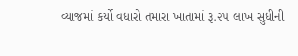વ્યાજમાં કર્યો વધારો તમારા ખાતામાં રૂ.૨૫ લાખ સુધીની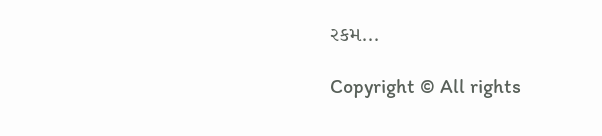રકમ...

Copyright © All rights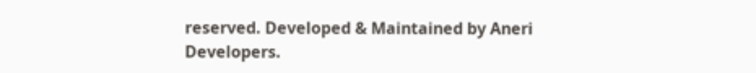reserved. Developed & Maintained by Aneri Developers.